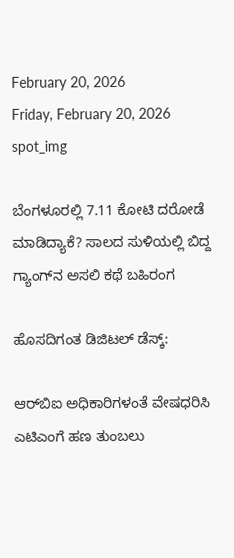February 20, 2026
Friday, February 20, 2026
spot_img

ಬೆಂಗಳೂರಲ್ಲಿ 7.11 ಕೋಟಿ ದರೋಡೆ ಮಾಡಿದ್ಯಾಕೆ? ಸಾಲದ ಸುಳಿಯಲ್ಲಿ ಬಿದ್ದ ಗ್ಯಾಂಗ್‌ನ ಅಸಲಿ ಕಥೆ ಬಹಿರಂಗ

ಹೊಸದಿಗಂತ ಡಿಜಿಟಲ್ ಡೆಸ್ಕ್:

ಆರ್‌ಬಿಐ ಅಧಿಕಾರಿಗಳಂತೆ ವೇಷಧರಿಸಿ ಎಟಿಎಂಗೆ ಹಣ ತುಂಬಲು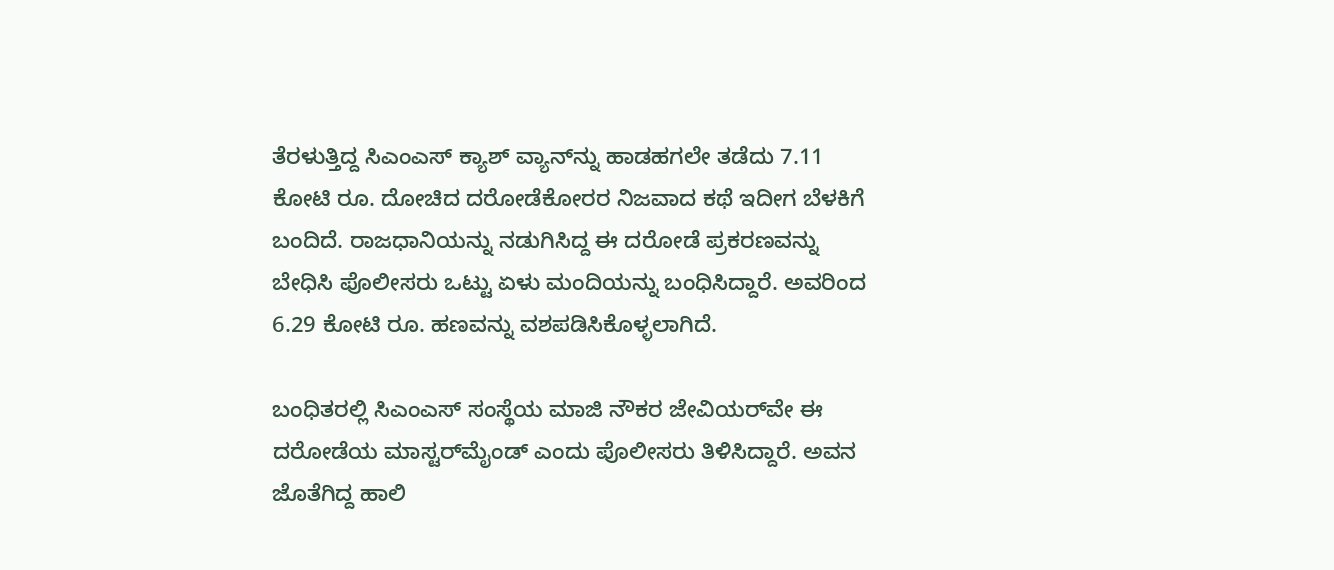ತೆರಳುತ್ತಿದ್ದ ಸಿಎಂಎಸ್ ಕ್ಯಾಶ್ ವ್ಯಾನ್‌ನ್ನು ಹಾಡಹಗಲೇ ತಡೆದು 7.11 ಕೋಟಿ ರೂ. ದೋಚಿದ ದರೋಡೆಕೋರರ ನಿಜವಾದ ಕಥೆ ಇದೀಗ ಬೆಳಕಿಗೆ ಬಂದಿದೆ. ರಾಜಧಾನಿಯನ್ನು ನಡುಗಿಸಿದ್ದ ಈ ದರೋಡೆ ಪ್ರಕರಣವನ್ನು ಬೇಧಿಸಿ ಪೊಲೀಸರು ಒಟ್ಟು ಏಳು ಮಂದಿಯನ್ನು ಬಂಧಿಸಿದ್ದಾರೆ. ಅವರಿಂದ 6.29 ಕೋಟಿ ರೂ. ಹಣವನ್ನು ವಶಪಡಿಸಿಕೊಳ್ಳಲಾಗಿದೆ.

ಬಂಧಿತರಲ್ಲಿ ಸಿಎಂಎಸ್ ಸಂಸ್ಥೆಯ ಮಾಜಿ ನೌಕರ ಜೇವಿಯರ್‌ವೇ ಈ ದರೋಡೆಯ ಮಾಸ್ಟರ್‌ಮೈಂಡ್ ಎಂದು ಪೊಲೀಸರು ತಿಳಿಸಿದ್ದಾರೆ. ಅವನ ಜೊತೆಗಿದ್ದ ಹಾಲಿ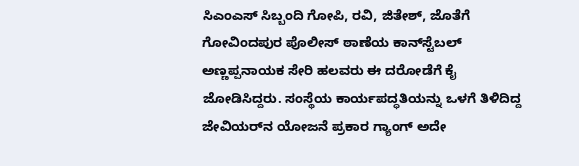ಸಿಎಂಎಸ್ ಸಿಬ್ಬಂದಿ ಗೋಪಿ, ರವಿ, ಜಿತೇಶ್, ಜೊತೆಗೆ ಗೋವಿಂದಪುರ ಪೊಲೀಸ್ ಠಾಣೆಯ ಕಾನ್‌ಸ್ಟೆಬಲ್ ಅಣ್ಣಪ್ಪನಾಯಕ ಸೇರಿ ಹಲವರು ಈ ದರೋಡೆಗೆ ಕೈ ಜೋಡಿಸಿದ್ದರು. ಸಂಸ್ಥೆಯ ಕಾರ್ಯಪದ್ಧತಿಯನ್ನು ಒಳಗೆ ತಿಳಿದಿದ್ದ ಜೇವಿಯರ್‌ನ ಯೋಜನೆ ಪ್ರಕಾರ ಗ್ಯಾಂಗ್ ಅದೇ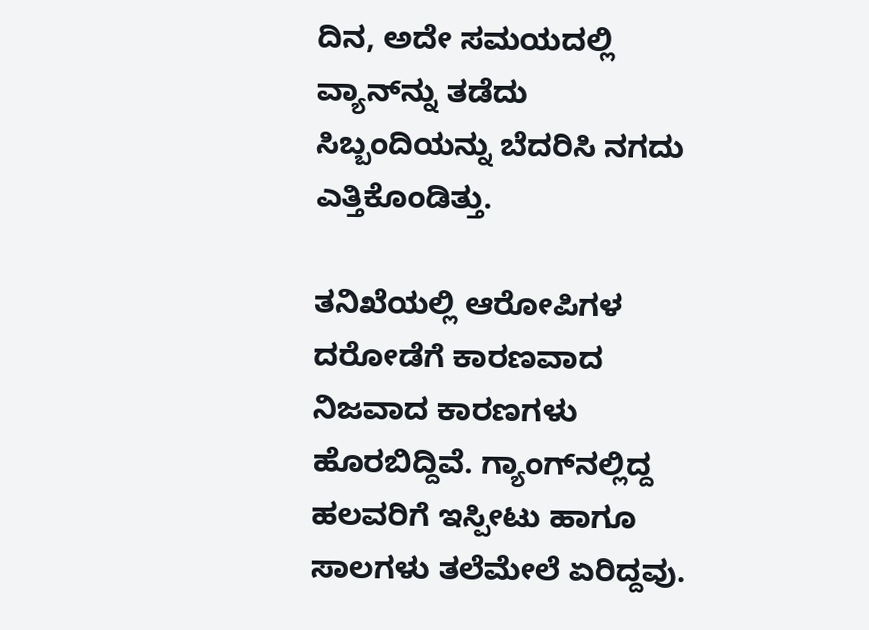ದಿನ, ಅದೇ ಸಮಯದಲ್ಲಿ ವ್ಯಾನ್‌ನ್ನು ತಡೆದು ಸಿಬ್ಬಂದಿಯನ್ನು ಬೆದರಿಸಿ ನಗದು ಎತ್ತಿಕೊಂಡಿತ್ತು.

ತನಿಖೆಯಲ್ಲಿ ಆರೋಪಿಗಳ ದರೋಡೆಗೆ ಕಾರಣವಾದ ನಿಜವಾದ ಕಾರಣಗಳು ಹೊರಬಿದ್ದಿವೆ. ಗ್ಯಾಂಗ್‌ನಲ್ಲಿದ್ದ ಹಲವರಿಗೆ ಇಸ್ಪೀಟು ಹಾಗೂ ಸಾಲಗಳು ತಲೆಮೇಲೆ ಏರಿದ್ದವು.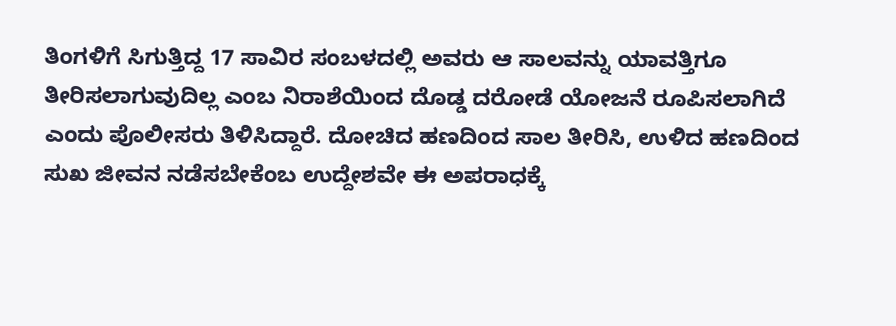ತಿಂಗಳಿಗೆ ಸಿಗುತ್ತಿದ್ದ 17 ಸಾವಿರ ಸಂಬಳದಲ್ಲಿ ಅವರು ಆ ಸಾಲವನ್ನು ಯಾವತ್ತಿಗೂ ತೀರಿಸಲಾಗುವುದಿಲ್ಲ ಎಂಬ ನಿರಾಶೆಯಿಂದ ದೊಡ್ಡ ದರೋಡೆ ಯೋಜನೆ ರೂಪಿಸಲಾಗಿದೆ ಎಂದು ಪೊಲೀಸರು ತಿಳಿಸಿದ್ದಾರೆ. ದೋಚಿದ ಹಣದಿಂದ ಸಾಲ ತೀರಿಸಿ, ಉಳಿದ ಹಣದಿಂದ ಸುಖ ಜೀವನ ನಡೆಸಬೇಕೆಂಬ ಉದ್ದೇಶವೇ ಈ ಅಪರಾಧಕ್ಕೆ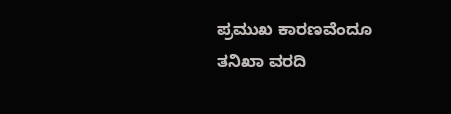ಪ್ರಮುಖ ಕಾರಣವೆಂದೂ ತನಿಖಾ ವರದಿ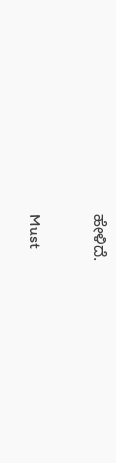ಹೇಳಿದೆ.

Must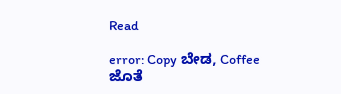Read

error: Copy ಬೇಡ, Coffee ಜೊತೆ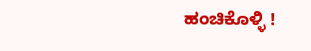ಹಂಚಿಕೊಳ್ಳಿ !